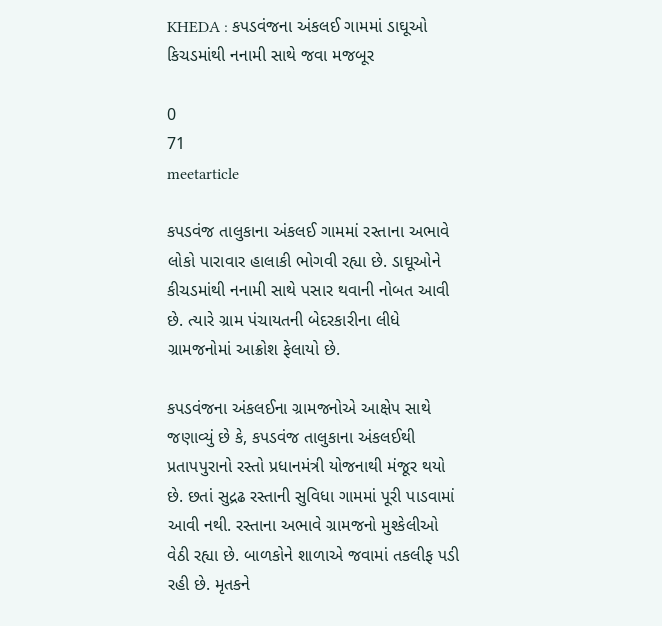KHEDA : કપડવંજના અંકલઈ ગામમાં ડાઘૂઓ કિચડમાંથી નનામી સાથે જવા મજબૂર

0
71
meetarticle

કપડવંજ તાલુકાના અંકલઈ ગામમાં રસ્તાના અભાવે લોકો પારાવાર હાલાકી ભોગવી રહ્યા છે. ડાઘૂઓને કીચડમાંથી નનામી સાથે પસાર થવાની નોબત આવી છે. ત્યારે ગ્રામ પંચાયતની બેદરકારીના લીધે ગ્રામજનોમાં આક્રોશ ફેલાયો છે.

કપડવંજના અંકલઈના ગ્રામજનોએ આક્ષેપ સાથે જણાવ્યું છે કે, કપડવંજ તાલુકાના અંકલઈથી પ્રતાપપુરાનો રસ્તો પ્રધાનમંત્રી યોજનાથી મંજૂર થયો છે. છતાં સુદ્રઢ રસ્તાની સુવિધા ગામમાં પૂરી પાડવામાં આવી નથી. રસ્તાના અભાવે ગ્રામજનો મુશ્કેલીઓ વેઠી રહ્યા છે. બાળકોને શાળાએ જવામાં તકલીફ પડી રહી છે. મૃતકને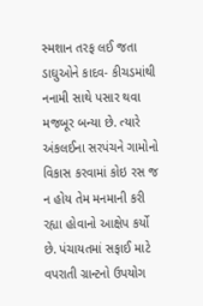સ્મશાન તરફ લઈ જતા ડાઘુઓને કાદવ- કીચડમાંથી નનામી સાથે પસાર થવા મજબૂર બન્યા છે. ત્યારે અંકલઈના સરપંચને ગામોનો વિકાસ કરવામાં કોઇ રસ જ ન હોય તેમ મનમાની કરી રહ્યા હોવાનો આક્ષેપ કર્યો છે. પંચાયતમાં સફાઈ માટે વપરાતી ગ્રાન્ટનો ઉપયોગ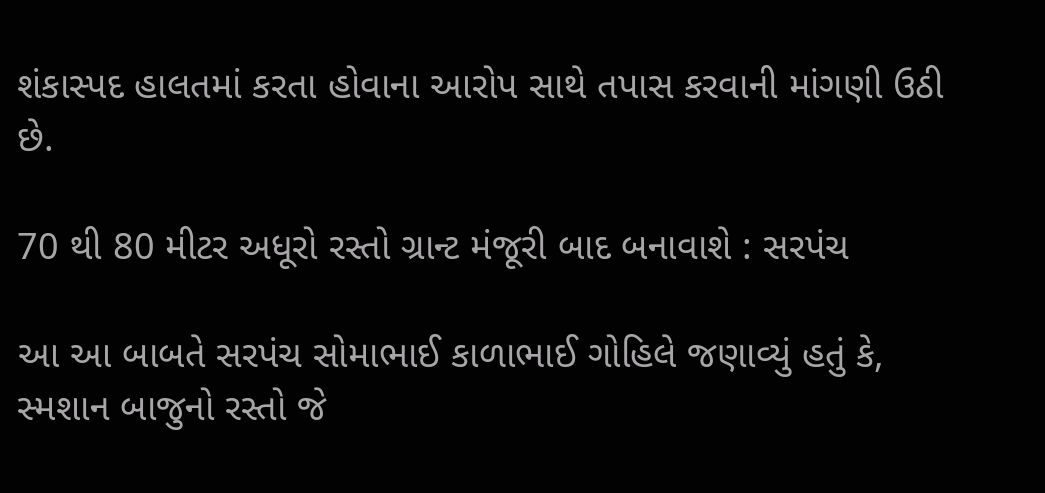શંકાસ્પદ હાલતમાં કરતા હોવાના આરોપ સાથે તપાસ કરવાની માંગણી ઉઠી છે.

70 થી 80 મીટર અધૂરો રસ્તો ગ્રાન્ટ મંજૂરી બાદ બનાવાશે : સરપંચ

આ આ બાબતે સરપંચ સોમાભાઈ કાળાભાઈ ગોહિલે જણાવ્યું હતું કે, સ્મશાન બાજુનો રસ્તો જે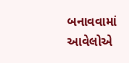બનાવવામાં આવેલોએ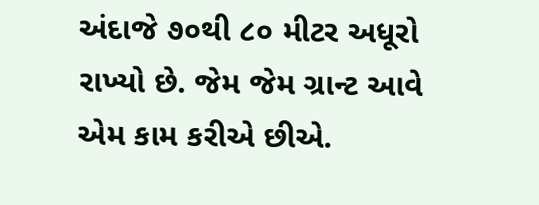અંદાજે ૭૦થી ૮૦ મીટર અધૂરો રાખ્યો છે. જેમ જેમ ગ્રાન્ટ આવે એમ કામ કરીએ છીએ.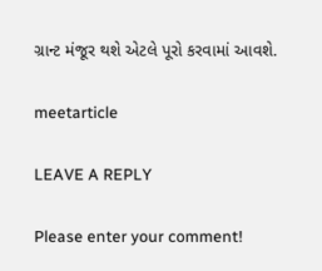ગ્રાન્ટ મંજૂર થશે એટલે પૂરો કરવામાં આવશે.

meetarticle

LEAVE A REPLY

Please enter your comment!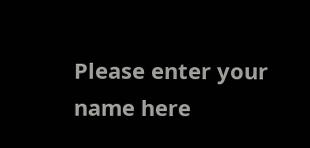Please enter your name here